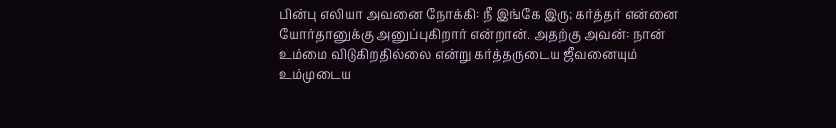பின்பு எலியா அவனை நோக்கி: நீ இங்கே இரு; கர்த்தர் என்னை யோர்தானுக்கு அனுப்புகிறார் என்றான். அதற்கு அவன்: நான் உம்மை விடுகிறதில்லை என்று கர்த்தருடைய ஜீவனையும் உம்முடைய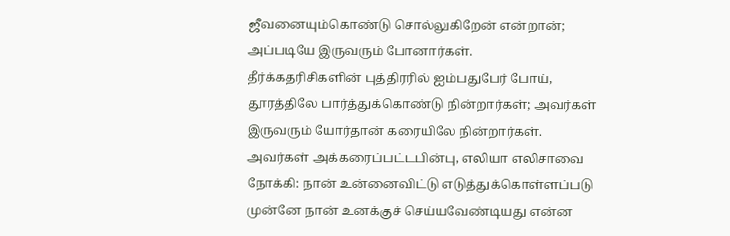ஜீவனையும்கொண்டு சொல்லுகிறேன் என்றான்; அப்படியே இருவரும் போனார்கள்.
தீர்க்கதரிசிகளின் புத்திரரில் ஐம்பதுபேர் போய், தூரத்திலே பார்த்துக்கொண்டு நின்றார்கள்; அவர்கள் இருவரும் யோர்தான் கரையிலே நின்றார்கள்.
அவர்கள் அக்கரைப்பட்டபின்பு, எலியா எலிசாவை நோக்கி: நான் உன்னைவிட்டு எடுத்துக்கொள்ளப்படு முன்னே நான் உனக்குச் செய்யவேண்டியது என்ன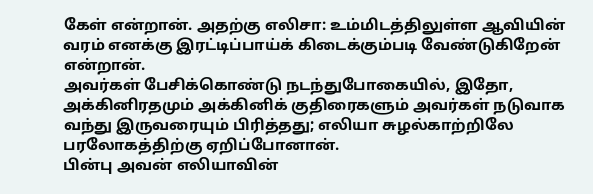கேள் என்றான். அதற்கு எலிசா: உம்மிடத்திலுள்ள ஆவியின் வரம் எனக்கு இரட்டிப்பாய்க் கிடைக்கும்படி வேண்டுகிறேன் என்றான்.
அவர்கள் பேசிக்கொண்டு நடந்துபோகையில், இதோ, அக்கினிரதமும் அக்கினிக் குதிரைகளும் அவர்கள் நடுவாக வந்து இருவரையும் பிரித்தது; எலியா சுழல்காற்றிலே பரலோகத்திற்கு ஏறிப்போனான்.
பின்பு அவன் எலியாவின்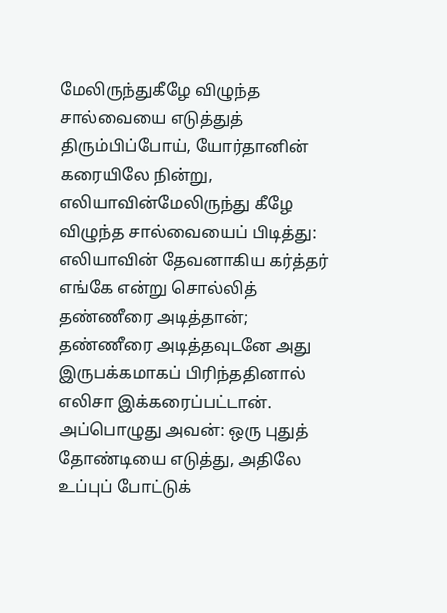மேலிருந்துகீழே விழுந்த சால்வையை எடுத்துத் திரும்பிப்போய், யோர்தானின் கரையிலே நின்று,
எலியாவின்மேலிருந்து கீழே விழுந்த சால்வையைப் பிடித்து: எலியாவின் தேவனாகிய கர்த்தர் எங்கே என்று சொல்லித் தண்ணீரை அடித்தான்; தண்ணீரை அடித்தவுடனே அது இருபக்கமாகப் பிரிந்ததினால் எலிசா இக்கரைப்பட்டான்.
அப்பொழுது அவன்: ஒரு புதுத் தோண்டியை எடுத்து, அதிலே உப்புப் போட்டுக்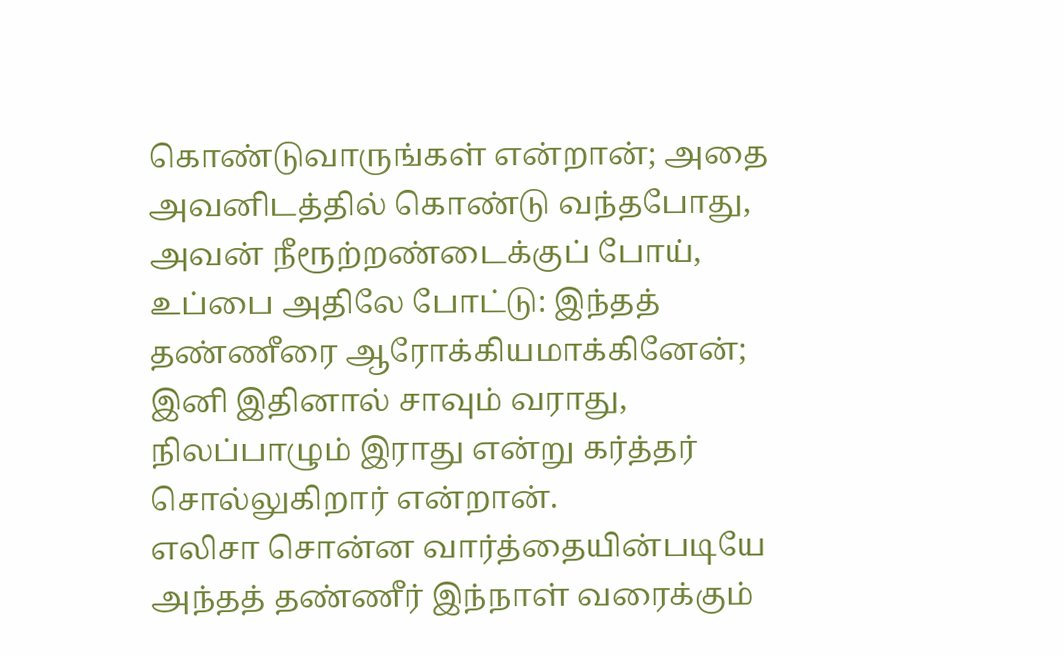கொண்டுவாருங்கள் என்றான்; அதை அவனிடத்தில் கொண்டு வந்தபோது,
அவன் நீரூற்றண்டைக்குப் போய், உப்பை அதிலே போட்டு: இந்தத் தண்ணீரை ஆரோக்கியமாக்கினேன்; இனி இதினால் சாவும் வராது, நிலப்பாழும் இராது என்று கர்த்தர் சொல்லுகிறார் என்றான்.
எலிசா சொன்ன வார்த்தையின்படியே அந்தத் தண்ணீர் இந்நாள் வரைக்கும்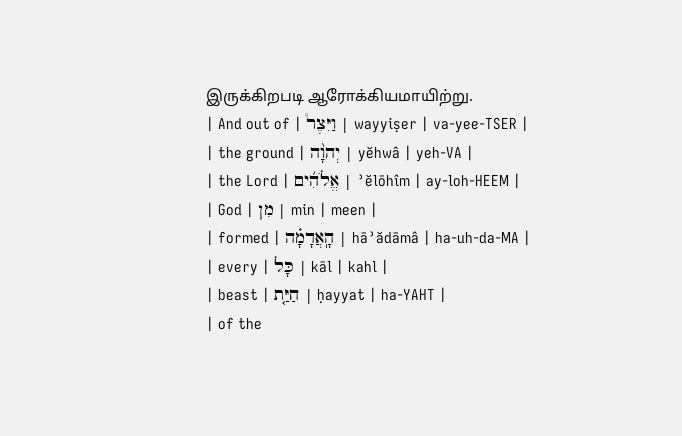இருக்கிறபடி ஆரோக்கியமாயிற்று.
| And out of | וַיִּצֶר֩ | wayyiṣer | va-yee-TSER |
| the ground | יְהוָ֨ה | yĕhwâ | yeh-VA |
| the Lord | אֱלֹהִ֜ים | ʾĕlōhîm | ay-loh-HEEM |
| God | מִן | min | meen |
| formed | הָֽאֲדָמָ֗ה | hāʾădāmâ | ha-uh-da-MA |
| every | כָּל | kāl | kahl |
| beast | חַיַּ֤ת | ḥayyat | ha-YAHT |
| of the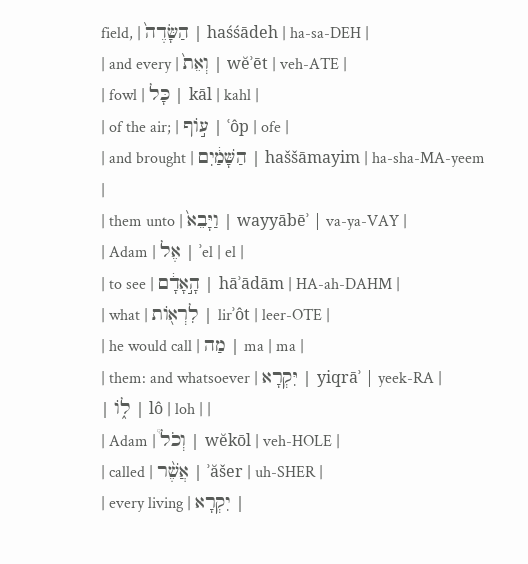field, | הַשָּׂדֶה֙ | haśśādeh | ha-sa-DEH |
| and every | וְאֵת֙ | wĕʾēt | veh-ATE |
| fowl | כָּל | kāl | kahl |
| of the air; | ע֣וֹף | ʿôp | ofe |
| and brought | הַשָּׁמַ֔יִם | haššāmayim | ha-sha-MA-yeem |
| them unto | וַיָּבֵא֙ | wayyābēʾ | va-ya-VAY |
| Adam | אֶל | ʾel | el |
| to see | הָ֣אָדָ֔ם | hāʾādām | HA-ah-DAHM |
| what | לִרְא֖וֹת | lirʾôt | leer-OTE |
| he would call | מַה | ma | ma |
| them: and whatsoever | יִּקְרָא | yiqrāʾ | yeek-RA |
| ל֑וֹ | lô | loh | |
| Adam | וְכֹל֩ | wĕkōl | veh-HOLE |
| called | אֲשֶׁ֨ר | ʾăšer | uh-SHER |
| every living | יִקְרָא |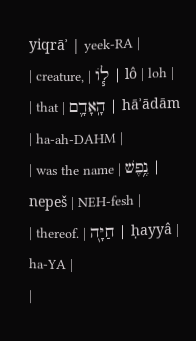yiqrāʾ | yeek-RA |
| creature, | ל֧וֹ | lô | loh |
| that | הָֽאָדָ֛ם | hāʾādām | ha-ah-DAHM |
| was the name | נֶ֥פֶשׁ | nepeš | NEH-fesh |
| thereof. | חַיָּ֖ה | ḥayyâ | ha-YA |
|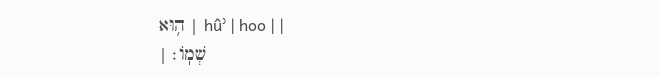ה֥וּא | hûʾ | hoo | |
| שְׁמֽוֹ׃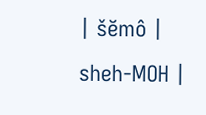| šĕmô | sheh-MOH |